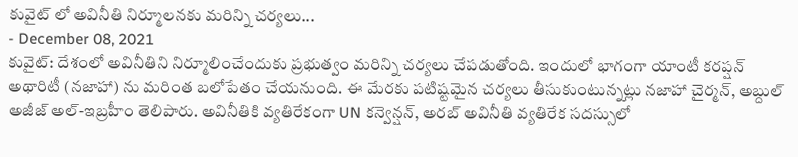కువైట్ లో అవినీతి నిర్మూలనకు మరిన్ని చర్యలు...
- December 08, 2021
కువైట్: దేశంలో అవినీతిని నిర్మూలించేందుకు ప్రభుత్వం మరిన్ని చర్యలు చేపడుతోంది. ఇందులో భాగంగా యాంటీ కరప్షన్ అథారిటీ (నజాహా) ను మరింత బలోపేతం చేయనుంది. ఈ మేరకు పటిష్టమైన చర్యలు తీసుకుంటున్నట్లు నజాహా చైర్మన్, అబ్దుల్ అజీజ్ అల్-ఇబ్రహీం తెలిపారు. అవినీతికి వ్యతిరేకంగా UN కన్వెన్షన్, అరబ్ అవినీతి వ్యతిరేక సదస్సులో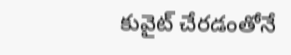కువైట్ చేరడంతోనే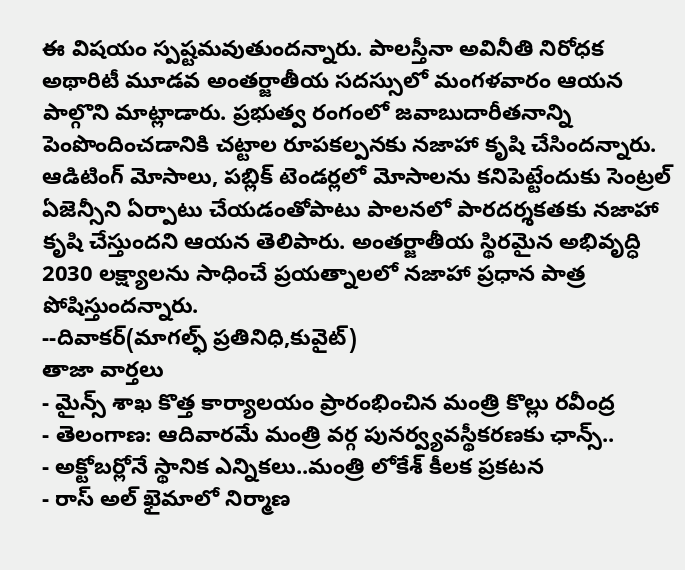ఈ విషయం స్పష్టమవుతుందన్నారు. పాలస్తీనా అవినీతి నిరోధక అథారిటీ మూడవ అంతర్జాతీయ సదస్సులో మంగళవారం ఆయన పాల్గొని మాట్లాడారు. ప్రభుత్వ రంగంలో జవాబుదారీతనాన్ని పెంపొందించడానికి చట్టాల రూపకల్పనకు నజాహా కృషి చేసిందన్నారు. ఆడిటింగ్ మోసాలు, పబ్లిక్ టెండర్లలో మోసాలను కనిపెట్టేందుకు సెంట్రల్ ఏజెన్సీని ఏర్పాటు చేయడంతోపాటు పాలనలో పారదర్శకతకు నజాహా కృషి చేస్తుందని ఆయన తెలిపారు. అంతర్జాతీయ స్థిరమైన అభివృద్ధి 2030 లక్ష్యాలను సాధించే ప్రయత్నాలలో నజాహా ప్రధాన పాత్ర పోషిస్తుందన్నారు.
--దివాకర్(మాగల్ఫ్ ప్రతినిధి,కువైట్)
తాజా వార్తలు
- మైన్స్ శాఖ కొత్త కార్యాలయం ప్రారంభించిన మంత్రి కొల్లు రవీంద్ర
- తెలంగాణ: ఆదివారమే మంత్రి వర్గ పునర్వ్యవస్థీకరణకు ఛాన్స్..
- అక్టోబర్లోనే స్థానిక ఎన్నికలు..మంత్రి లోకేశ్ కీలక ప్రకటన
- రాస్ అల్ ఖైమాలో నిర్మాణ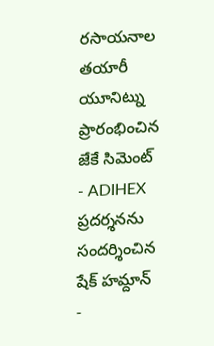రసాయనాల తయారీ యూనిట్ను ప్రారంభించిన జేకే సిమెంట్
- ADIHEX ప్రదర్శనను సందర్శించిన షేక్ హమ్దాన్
-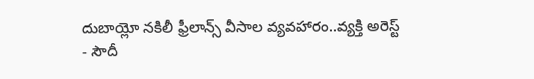దుబాయ్లో నకిలీ ఫ్రీలాన్స్ వీసాల వ్యవహారం..వ్యక్తి అరెస్ట్
- సౌదీ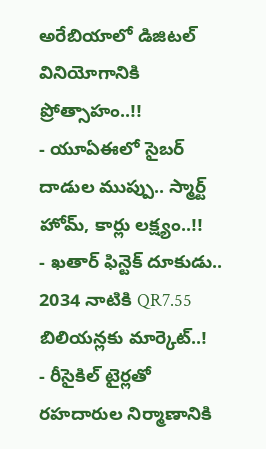అరేబియాలో డిజిటల్ వినియోగానికి ప్రోత్సాహం..!!
- యూఏఈలో సైబర్ దాడుల ముప్పు.. స్మార్ట్ హోమ్, కార్లు లక్ష్యం..!!
- ఖతార్ ఫిన్టెక్ దూకుడు.. 2034 నాటికి QR7.55 బిలియన్లకు మార్కెట్..!
- రీసైకిల్ టైర్లతో రహదారుల నిర్మాణానికి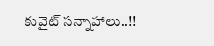కువైట్ సన్నాహాలు..!!